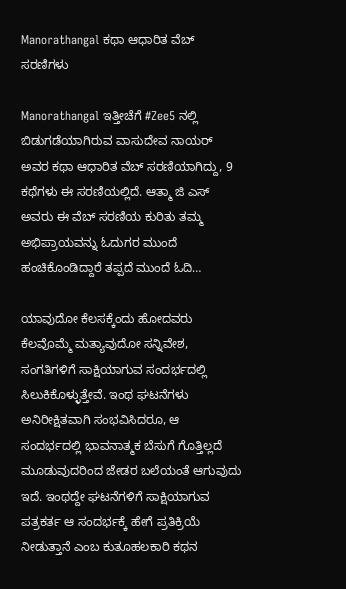Manorathangal ಕಥಾ ಆಧಾರಿತ ವೆಬ್ ಸರಣಿಗಳು

Manorathangal ಇತ್ತೀಚೆಗೆ #Zee5 ನಲ್ಲಿ ಬಿಡುಗಡೆಯಾಗಿರುವ ವಾಸುದೇವ ನಾಯರ್ ಅವರ ಕಥಾ ಆಧಾರಿತ ವೆಬ್ ಸರಣಿಯಾಗಿದ್ದು, 9 ಕಥೆಗಳು ಈ ಸರಣಿಯಲ್ಲಿದೆ. ಆತ್ಮಾ ಜಿ ಎಸ್ ಅವರು ಈ ವೆಬ್ ಸರಣಿಯ ಕುರಿತು ತಮ್ಮ ಅಭಿಪ್ರಾಯವನ್ನು ಓದುಗರ ಮುಂದೆ ಹಂಚಿಕೊಂಡಿದ್ದಾರೆ ತಪ್ಪದೆ ಮುಂದೆ ಓದಿ…

ಯಾವುದೋ ಕೆಲಸಕ್ಕೆಂದು ಹೋದವರು ಕೆಲವೊಮ್ಮೆ ಮತ್ಯಾವುದೋ ಸನ್ನಿವೇಶ, ಸಂಗತಿಗಳಿಗೆ ಸಾಕ್ಷಿಯಾಗುವ ಸಂದರ್ಭದಲ್ಲಿ ಸಿಲುಕಿಕೊಳ್ಳುತ್ತೇವೆ. ಇಂಥ ಘಟನೆಗಳು
ಅನಿರೀಕ್ಷಿತವಾಗಿ ಸಂಭವಿಸಿದರೂ, ಆ ಸಂದರ್ಭದಲ್ಲಿ ಭಾವನಾತ್ಮಕ ಬೆಸುಗೆ ಗೊತ್ತಿಲ್ಲದೆ ಮೂಡುವುದರಿಂದ ಜೇಡರ ಬಲೆಯಂತೆ ಆಗುವುದು ಇದೆ. ಇಂಥದ್ದೇ ಘಟನೆಗಳಿಗೆ ಸಾಕ್ಷಿಯಾಗುವ ಪತ್ರಕರ್ತ ಆ ಸಂದರ್ಭಕ್ಕೆ ಹೇಗೆ ಪ್ರತಿಕ್ರಿಯೆ ನೀಡುತ್ತಾನೆ ಎಂಬ ಕುತೂಹಲಕಾರಿ ಕಥನ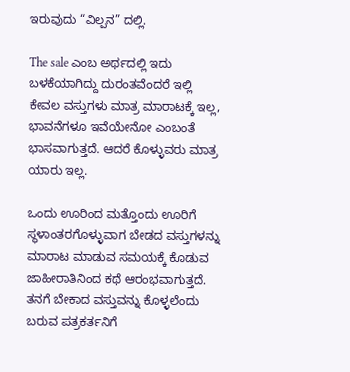ಇರುವುದು “ವಿಲ್ಪನ” ದಲ್ಲಿ.

The sale ಎಂಬ ಅರ್ಥದಲ್ಲಿ ಇದು ಬಳಕೆಯಾಗಿದ್ದು ದುರಂತವೆಂದರೆ ಇಲ್ಲಿ ಕೇವಲ ವಸ್ತುಗಳು ಮಾತ್ರ ಮಾರಾಟಕ್ಕೆ ಇಲ್ಲ, ಭಾವನೆಗಳೂ ಇವೆಯೇನೋ ಎಂಬಂತೆ ಭಾಸವಾಗುತ್ತದೆ. ಆದರೆ ಕೊಳ್ಳುವರು ಮಾತ್ರ ಯಾರು ಇಲ್ಲ.

ಒಂದು ಊರಿಂದ ಮತ್ತೊಂದು ಊರಿಗೆ ಸ್ಥಳಾಂತರಗೊಳ್ಳುವಾಗ ಬೇಡದ ವಸ್ತುಗಳನ್ನು ಮಾರಾಟ ಮಾಡುವ ಸಮಯಕ್ಕೆ ಕೊಡುವ ಜಾಹೀರಾತಿನಿಂದ ಕಥೆ ಆರಂಭವಾಗುತ್ತದೆ. ತನಗೆ ಬೇಕಾದ ವಸ್ತುವನ್ನು ಕೊಳ್ಳಲೆಂದು ಬರುವ ಪತ್ರಕರ್ತನಿಗೆ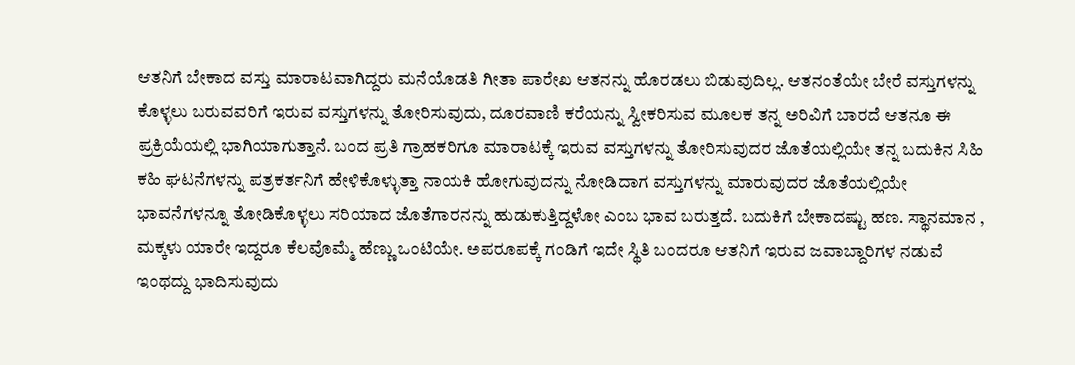ಆತನಿಗೆ ಬೇಕಾದ ವಸ್ತು ಮಾರಾಟವಾಗಿದ್ದರು ಮನೆಯೊಡತಿ ಗೀತಾ ಪಾರೇಖ ಆತನನ್ನು ಹೊರಡಲು ಬಿಡುವುದಿಲ್ಲ. ಆತನಂತೆಯೇ ಬೇರೆ ವಸ್ತುಗಳನ್ನು ಕೊಳ್ಳಲು ಬರುವವರಿಗೆ ಇರುವ ವಸ್ತುಗಳನ್ನು ತೋರಿಸುವುದು, ದೂರವಾಣಿ ಕರೆಯನ್ನು ಸ್ವೀಕರಿಸುವ ಮೂಲಕ ತನ್ನ ಅರಿವಿಗೆ ಬಾರದೆ ಆತನೂ ಈ ಪ್ರಕ್ರಿಯೆಯಲ್ಲಿ ಭಾಗಿಯಾಗುತ್ತಾನೆ. ಬಂದ ಪ್ರತಿ ಗ್ರಾಹಕರಿಗೂ ಮಾರಾಟಕ್ಕೆ ಇರುವ ವಸ್ತುಗಳನ್ನು ತೋರಿಸುವುದರ ಜೊತೆಯಲ್ಲಿಯೇ ತನ್ನ ಬದುಕಿನ ಸಿಹಿ ಕಹಿ ಘಟನೆಗಳನ್ನು ಪತ್ರಕರ್ತನಿಗೆ ಹೇಳಿಕೊಳ್ಳುತ್ತಾ ನಾಯಕಿ ಹೋಗುವುದನ್ನು ನೋಡಿದಾಗ ವಸ್ತುಗಳನ್ನು ಮಾರುವುದರ ಜೊತೆಯಲ್ಲಿಯೇ ಭಾವನೆಗಳನ್ನೂ ತೋಡಿಕೊಳ್ಳಲು ಸರಿಯಾದ ಜೊತೆಗಾರನನ್ನು ಹುಡುಕುತ್ತಿದ್ದಳೋ ಎಂಬ ಭಾವ ಬರುತ್ತದೆ. ಬದುಕಿಗೆ ಬೇಕಾದಷ್ಟು ಹಣ. ಸ್ಥಾನಮಾನ , ಮಕ್ಕಳು ಯಾರೇ ಇದ್ದರೂ ಕೆಲವೊಮ್ಮೆ ಹೆಣ್ಣು ಒಂಟಿಯೇ. ಅಪರೂಪಕ್ಕೆ ಗಂಡಿಗೆ ಇದೇ ಸ್ಥಿತಿ ಬಂದರೂ ಆತನಿಗೆ ಇರುವ ಜವಾಬ್ದಾರಿಗಳ ನಡುವೆ ಇಂಥದ್ದು ಭಾದಿಸುವುದು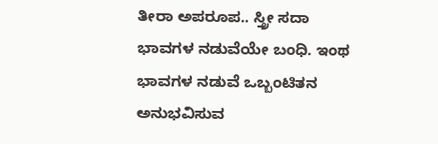ತೀರಾ ಅಪರೂಪ.. ಸ್ತ್ರೀ ಸದಾ ಭಾವಗಳ ನಡುವೆಯೇ ಬಂಧಿ. ಇಂಥ ಭಾವಗಳ ನಡುವೆ ಒಬ್ಬಂಟಿತನ ಅನುಭವಿಸುವ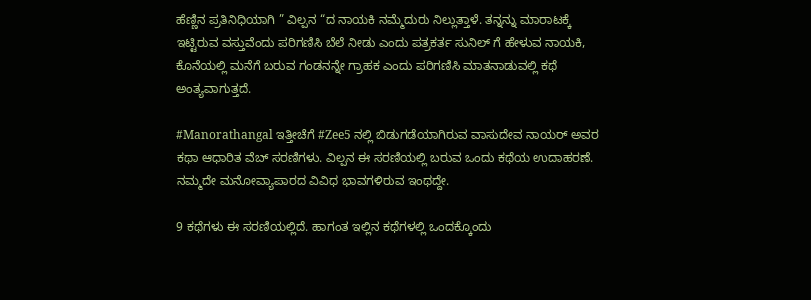ಹೆಣ್ಣಿನ ಪ್ರತಿನಿಧಿಯಾಗಿ ” ವಿಲ್ಪನ “ದ ನಾಯಕಿ ನಮ್ಮೆದುರು ನಿಲ್ಲುತ್ತಾಳೆ. ತನ್ನನ್ನು ಮಾರಾಟಕ್ಕೆ ಇಟ್ಟಿರುವ ವಸ್ತುವೆಂದು ಪರಿಗಣಿಸಿ ಬೆಲೆ ನೀಡು ಎಂದು ಪತ್ರಕರ್ತ ಸುನಿಲ್ ಗೆ ಹೇಳುವ ನಾಯಕಿ, ಕೊನೆಯಲ್ಲಿ ಮನೆಗೆ ಬರುವ ಗಂಡನನ್ನೇ ಗ್ರಾಹಕ ಎಂದು ಪರಿಗಣಿಸಿ ಮಾತನಾಡುವಲ್ಲಿ ಕಥೆ ಅಂತ್ಯವಾಗುತ್ತದೆ.

#Manorathangal ಇತ್ತೀಚೆಗೆ #Zee5 ನಲ್ಲಿ ಬಿಡುಗಡೆಯಾಗಿರುವ ವಾಸುದೇವ ನಾಯರ್ ಅವರ ಕಥಾ ಆಧಾರಿತ ವೆಬ್ ಸರಣಿಗಳು. ವಿಲ್ಪನ ಈ ಸರಣಿಯಲ್ಲಿ ಬರುವ ಒಂದು ಕಥೆಯ ಉದಾಹರಣೆ. ನಮ್ಮದೇ ಮನೋವ್ಯಾಪಾರದ ವಿವಿಧ ಭಾವಗಳಿರುವ ಇಂಥದ್ದೇ.

9 ಕಥೆಗಳು ಈ ಸರಣಿಯಲ್ಲಿದೆ. ಹಾಗಂತ ಇಲ್ಲಿನ ಕಥೆಗಳಲ್ಲಿ ಒಂದಕ್ಕೊಂದು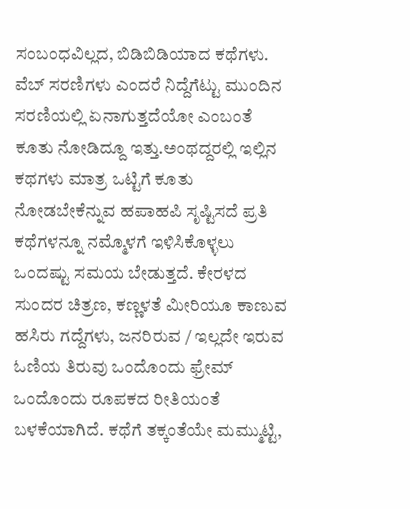ಸಂಬಂಧವಿಲ್ಲದ, ಬಿಡಿಬಿಡಿಯಾದ ಕಥೆಗಳು. ವೆಬ್ ಸರಣಿಗಳು ಎಂದರೆ ನಿದ್ದೆಗೆಟ್ಟು ಮುಂದಿನ ಸರಣಿಯಲ್ಲಿ ಏನಾಗುತ್ತದೆಯೋ ಎಂಬಂತೆ ಕೂತು ನೋಡಿದ್ದೂ ಇತ್ತು.ಅಂಥದ್ದರಲ್ಲಿ ಇಲ್ಲಿನ ಕಥಗಳು ಮಾತ್ರ ಒಟ್ಟಿಗೆ ಕೂತು ನೋಡಬೇಕೆನ್ನುವ ಹಪಾಹಪಿ ಸೃಷ್ಟಿಸದೆ ಪ್ರತಿ ಕಥೆಗಳನ್ನೂ ನಮ್ಮೊಳಗೆ ಇಳಿಸಿಕೊಳ್ಳಲು ಒಂದಷ್ಟು ಸಮಯ ಬೇಡುತ್ತದೆ. ಕೇರಳದ ಸುಂದರ ಚಿತ್ರಣ, ಕಣ್ಣಳತೆ ಮೀರಿಯೂ ಕಾಣುವ ಹಸಿರು ಗದ್ದೆಗಳು, ಜನರಿರುವ / ಇಲ್ಲದೇ ಇರುವ ಓಣಿಯ ತಿರುವು ಒಂದೊಂದು ಫ್ರೇಮ್ ಒಂದೊಂದು ರೂಪಕದ ರೀತಿಯಂತೆ ಬಳಕೆಯಾಗಿದೆ. ಕಥೆಗೆ ತಕ್ಕಂತೆಯೇ ಮಮ್ಮುಟ್ಟಿ,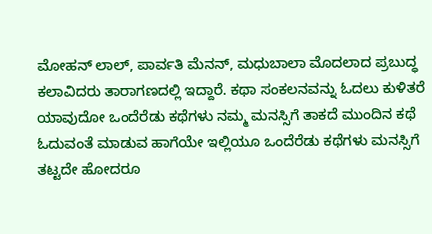ಮೋಹನ್ ಲಾಲ್, ಪಾರ್ವತಿ ಮೆನನ್, ಮಧುಬಾಲಾ ಮೊದಲಾದ ಪ್ರಬುದ್ಧ ಕಲಾವಿದರು ತಾರಾಗಣದಲ್ಲಿ ಇದ್ದಾರೆ. ಕಥಾ ಸಂಕಲನವನ್ನು ಓದಲು ಕುಳಿತರೆ ಯಾವುದೋ ಒಂದೆರೆಡು ಕಥೆಗಳು ನಮ್ಮ ಮನಸ್ಸಿಗೆ ತಾಕದೆ ಮುಂದಿನ ಕಥೆ ಓದುವಂತೆ ಮಾಡುವ ಹಾಗೆಯೇ ಇಲ್ಲಿಯೂ ಒಂದೆರೆಡು ಕಥೆಗಳು ಮನಸ್ಸಿಗೆ ತಟ್ಟದೇ ಹೋದರೂ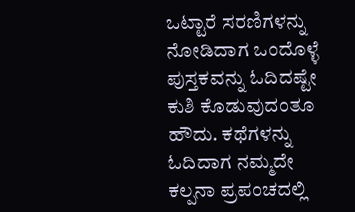ಒಟ್ಟಾರೆ ಸರಣಿಗಳನ್ನು ನೋಡಿದಾಗ ಒಂದೊಳ್ಳೆ ಪುಸ್ತಕವನ್ನು ಓದಿದಷ್ಟೇ ಕುಶಿ ಕೊಡುವುದಂತೂ ಹೌದು. ಕಥೆಗಳನ್ನು ಓದಿದಾಗ ನಮ್ಮದೇ ಕಲ್ಪನಾ ಪ್ರಪಂಚದಲ್ಲಿ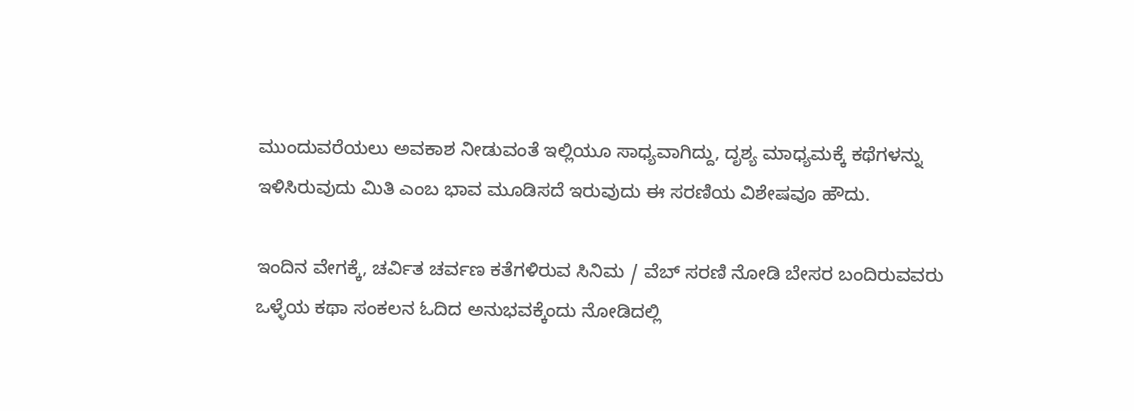ಮುಂದುವರೆಯಲು ಅವಕಾಶ ನೀಡುವಂತೆ ಇಲ್ಲಿಯೂ ಸಾಧ್ಯವಾಗಿದ್ದು, ದೃಶ್ಯ ಮಾಧ್ಯಮಕ್ಕೆ ಕಥೆಗಳನ್ನು ಇಳಿಸಿರುವುದು ಮಿತಿ ಎಂಬ ಭಾವ ಮೂಡಿಸದೆ ಇರುವುದು ಈ ಸರಣಿಯ ವಿಶೇಷವೂ ಹೌದು.

ಇಂದಿನ ವೇಗಕ್ಕೆ, ಚರ್ವಿತ ಚರ್ವಣ ಕತೆಗಳಿರುವ ಸಿನಿಮ / ವೆಬ್ ಸರಣಿ ನೋಡಿ ಬೇಸರ ಬಂದಿರುವವರು ಒಳ್ಳೆಯ ಕಥಾ ಸಂಕಲನ ಓದಿದ ಅನುಭವಕ್ಕೆಂದು ನೋಡಿದಲ್ಲಿ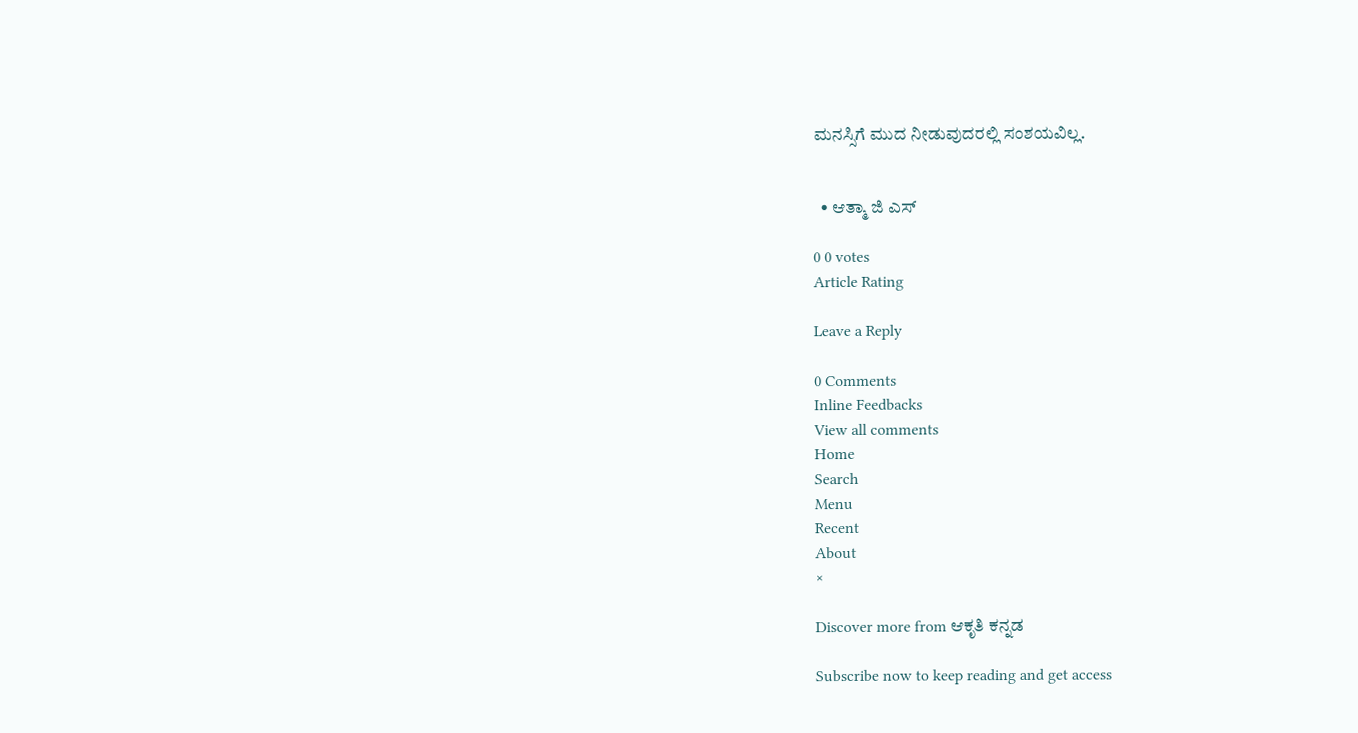ಮನಸ್ಸಿಗೆ ಮುದ ನೀಡುವುದರಲ್ಲಿ ಸಂಶಯವಿಲ್ಲ.


  • ಆತ್ಮಾ ಜಿ ಎಸ್

0 0 votes
Article Rating

Leave a Reply

0 Comments
Inline Feedbacks
View all comments
Home
Search
Menu
Recent
About
×

Discover more from ಆಕೃತಿ ಕನ್ನಡ

Subscribe now to keep reading and get access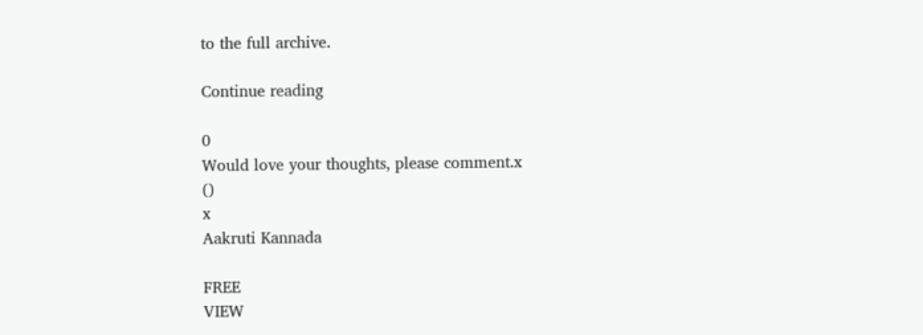to the full archive.

Continue reading

0
Would love your thoughts, please comment.x
()
x
Aakruti Kannada

FREE
VIEW